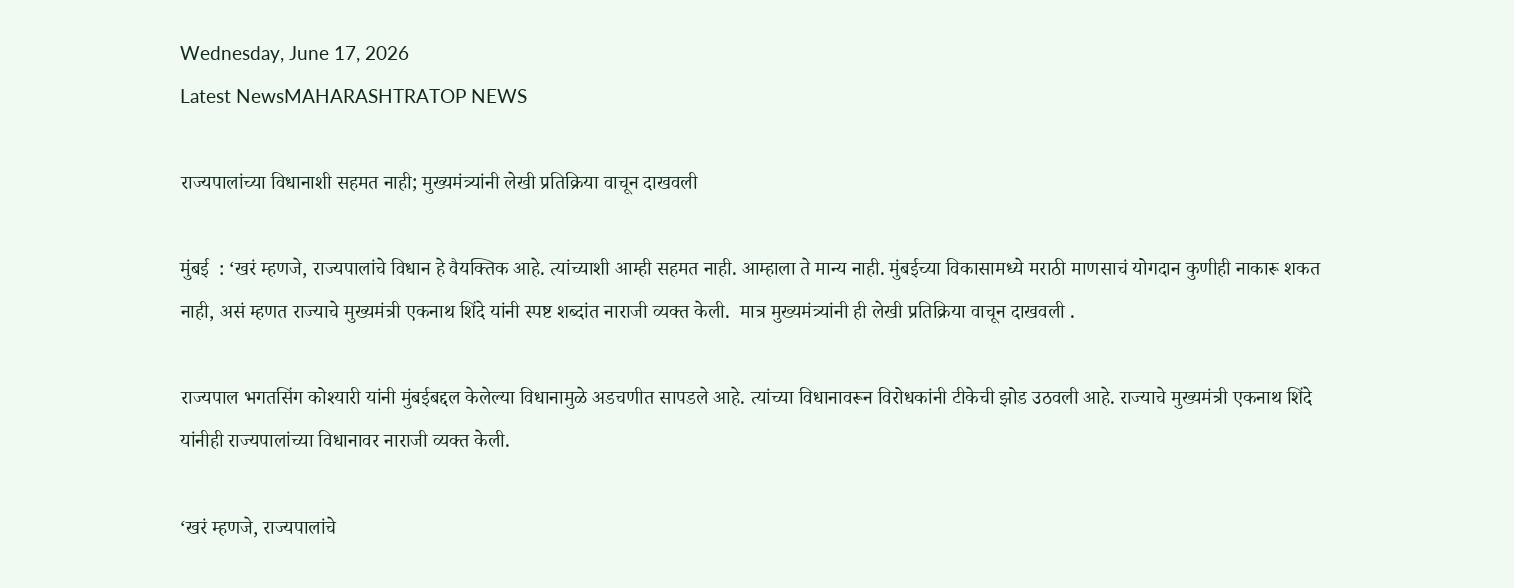Wednesday, June 17, 2026
Latest NewsMAHARASHTRATOP NEWS

राज्यपालांच्या विधानाशी सहमत नाही; मुख्यमंत्र्यांनी लेखी प्रतिक्रिया वाचून दाखवली

मुंबई  : ‘खरं म्हणजे, राज्यपालांचे विधान हे वैयक्तिक आहे. त्यांच्याशी आम्ही सहमत नाही. आम्हाला ते मान्य नाही. मुंबईच्या विकासामध्ये मराठी माणसाचं योगदान कुणीही नाकारू शकत नाही, असं म्हणत राज्याचे मुख्यमंत्री एकनाथ शिंदे यांनी स्पष्ट शब्दांत नाराजी व्यक्त केली.  मात्र मुख्यमंत्र्यांनी ही लेखी प्रतिक्रिया वाचून दाखवली .

राज्यपाल भगतसिंग कोश्यारी यांनी मुंबईबद्दल केलेल्या विधानामुळे अडचणीत सापडले आहे. त्यांच्या विधानावरून विरोधकांनी टीकेची झोड उठवली आहे. राज्याचे मुख्यमंत्री एकनाथ शिंदे यांनीही राज्यपालांच्या विधानावर नाराजी व्यक्त केली.

‘खरं म्हणजे, राज्यपालांचे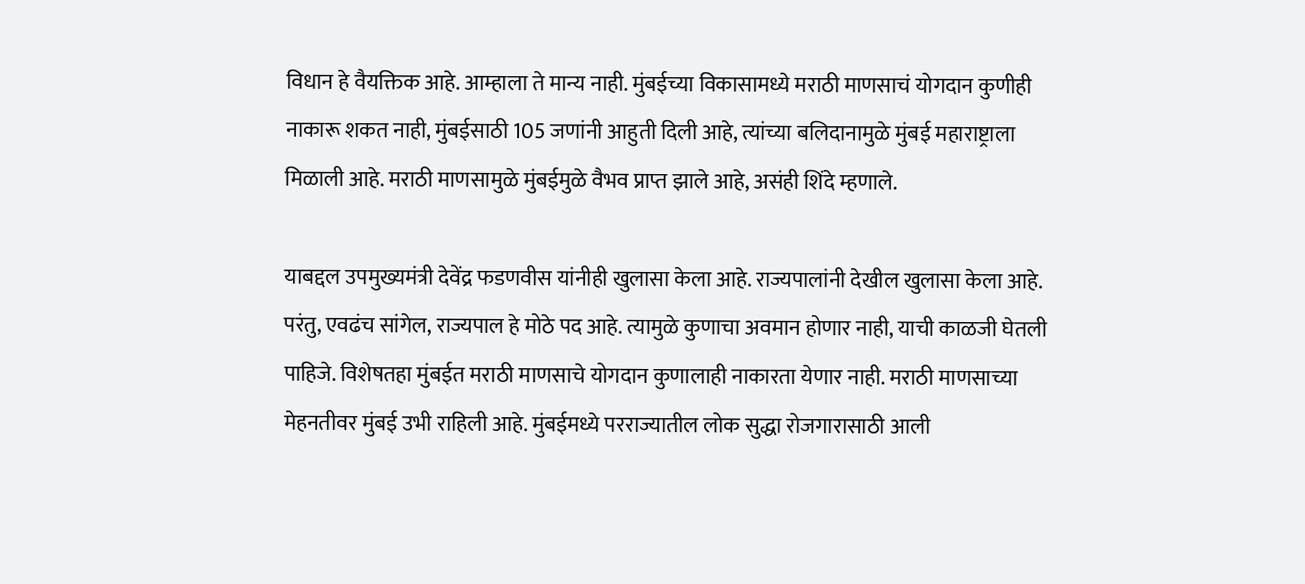विधान हे वैयक्तिक आहे. आम्हाला ते मान्य नाही. मुंबईच्या विकासामध्ये मराठी माणसाचं योगदान कुणीही नाकारू शकत नाही, मुंबईसाठी 105 जणांनी आहुती दिली आहे, त्यांच्या बलिदानामुळे मुंबई महाराष्ट्राला मिळाली आहे. मराठी माणसामुळे मुंबईमुळे वैभव प्राप्त झाले आहे, असंही शिंदे म्हणाले.

याबद्दल उपमुख्यमंत्री देवेंद्र फडणवीस यांनीही खुलासा केला आहे. राज्यपालांनी देखील खुलासा केला आहे. परंतु, एवढंच सांगेल, राज्यपाल हे मोठे पद आहे. त्यामुळे कुणाचा अवमान होणार नाही, याची काळजी घेतली पाहिजे. विशेषतहा मुंबईत मराठी माणसाचे योगदान कुणालाही नाकारता येणार नाही. मराठी माणसाच्या मेहनतीवर मुंबई उभी राहिली आहे. मुंबईमध्ये परराज्यातील लोक सुद्धा रोजगारासाठी आली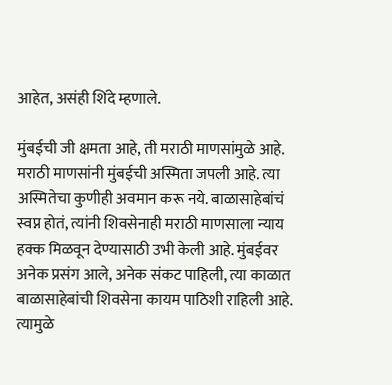आहेत, असंही शिंदे म्हणाले.

मुंबईची जी क्षमता आहे, ती मराठी माणसांमुळे आहे. मराठी माणसांनी मुंबईची अस्मिता जपली आहे. त्या अस्मितेचा कुणीही अवमान करू नये. बाळासाहेबांचं स्वप्न होतं, त्यांनी शिवसेनाही मराठी माणसाला न्याय हक्क मिळवून देण्यासाठी उभी केली आहे. मुंबईवर अनेक प्रसंग आले, अनेक संकट पाहिली, त्या काळात बाळासाहेबांची शिवसेना कायम पाठिशी राहिली आहे. त्यामुळे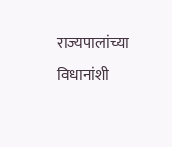राज्यपालांच्या विधानांशी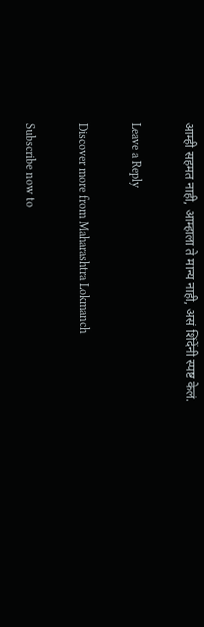आम्ही सहमत नाही, आम्हाला ते मान्य नाही, असं शिंदेंनी स्पष्ट केलं.

Leave a Reply

Discover more from Maharashtra Lokmanch

Subscribe now to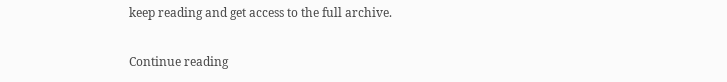keep reading and get access to the full archive.

Continue reading